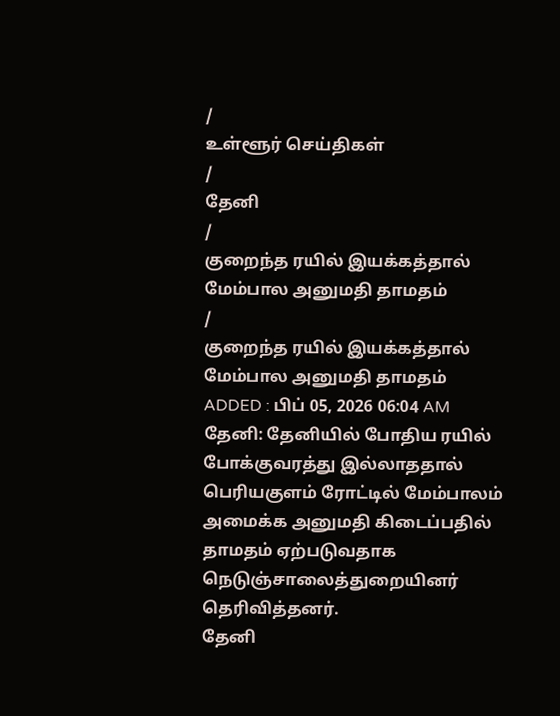/
உள்ளூர் செய்திகள்
/
தேனி
/
குறைந்த ரயில் இயக்கத்தால் மேம்பால அனுமதி தாமதம்
/
குறைந்த ரயில் இயக்கத்தால் மேம்பால அனுமதி தாமதம்
ADDED : பிப் 05, 2026 06:04 AM
தேனி: தேனியில் போதிய ரயில் போக்குவரத்து இல்லாததால் பெரியகுளம் ரோட்டில் மேம்பாலம் அமைக்க அனுமதி கிடைப்பதில் தாமதம் ஏற்படுவதாக நெடுஞ்சாலைத்துறையினர் தெரிவித்தனர்.
தேனி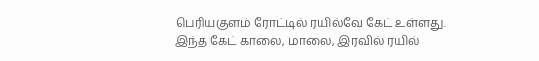பெரியகுளம் ரோட்டில் ரயில்வே கேட் உள்ளது.
இந்த கேட் காலை, மாலை, இரவில் ரயில்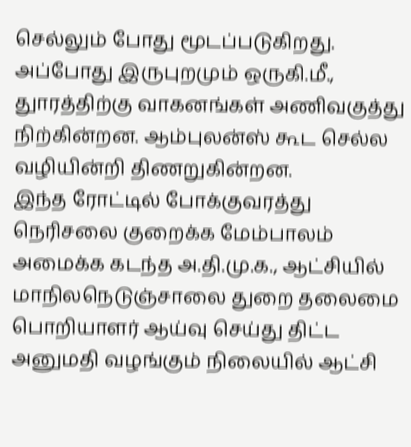செல்லும் போது மூடப்படுகிறது. அப்போது இருபுறமும் ஒருகி.மீ., துாரத்திற்கு வாகனங்கள் அணிவகுத்து நிற்கின்றன. ஆம்புலன்ஸ் கூட செல்ல வழியின்றி திணறுகின்றன.
இந்த ரோட்டில் போக்குவரத்து நெரிசலை குறைக்க மேம்பாலம் அமைக்க கடந்த அ.தி.மு.க., ஆட்சியில் மாநிலநெடுஞ்சாலை துறை தலைமை பொறியாளர் ஆய்வு செய்து திட்ட அனுமதி வழங்கும் நிலையில் ஆட்சி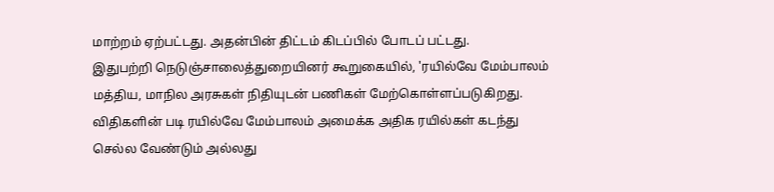மாற்றம் ஏற்பட்டது. அதன்பின் திட்டம் கிடப்பில் போடப் பட்டது.
இதுபற்றி நெடுஞ்சாலைத்துறையினர் கூறுகையில், 'ரயில்வே மேம்பாலம் மத்திய, மாநில அரசுகள் நிதியுடன் பணிகள் மேற்கொள்ளப்படுகிறது.
விதிகளின் படி ரயில்வே மேம்பாலம் அமைக்க அதிக ரயில்கள் கடந்து செல்ல வேண்டும் அல்லது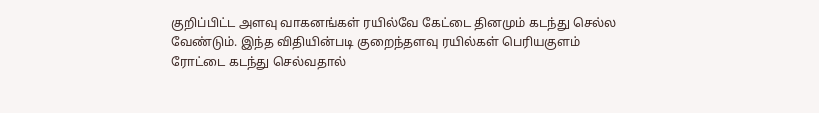குறிப்பிட்ட அளவு வாகனங்கள் ரயில்வே கேட்டை தினமும் கடந்து செல்ல வேண்டும். இந்த விதியின்படி குறைந்தளவு ரயில்கள் பெரியகுளம் ரோட்டை கடந்து செல்வதால்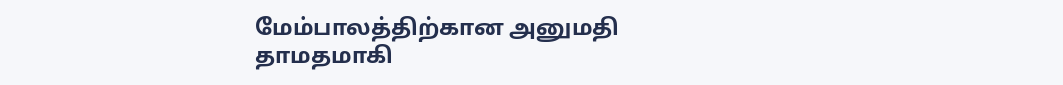மேம்பாலத்திற்கான அனுமதி தாமதமாகி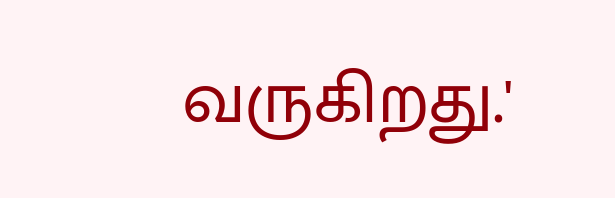வருகிறது.'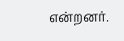என்றனர்.